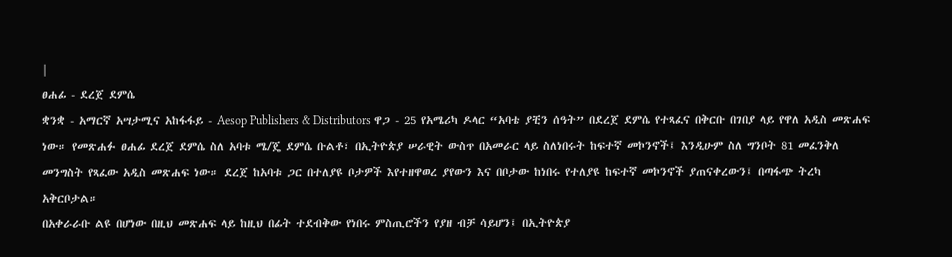|
ፀሐፊ - ደረጀ ደምሴ
ቋንቋ - አማርኛ አሣታሚና አከፋፋይ - Aesop Publishers & Distributors ዋጋ - 25 የአሜሪካ ዶላር “አባቴ ያቺን ሰዓት” በደረጀ ደምሴ የተጻፈና በቅርቡ በገበያ ላይ የዋለ አዲስ መጽሐፍ ነው። የመጽሐፉ ፀሐፊ ደረጀ ደምሴ ስለ አባቱ ሜ/ጄ ደምሴ ቡልቶ፣ በኢትዮጵያ ሠራዊት ውስጥ በአመራር ላይ ስለነበሩት ከፍተኛ መኮንኖች፤ እንዲሁም ስለ ግንቦት 81 መፈንቅለ መንግስት የጻፈው አዲስ መጽሐፍ ነው። ደረጀ ከአባቱ ጋር በተለያዩ ቦታዎች እየተዘዋወረ ያየውን እና በቦታው ከነበሩ የተለያዩ ከፍተኛ መኮንኖች ያጠናቀረውን፤ በጣፋጭ ትረካ አቅርቦታል።
በአቀራራቡ ልዩ በሆነው በዚህ መጽሐፍ ላይ ከዚህ በፊት ተደብቅው የነበሩ ምስጢሮችን የያዘ ብቻ ሳይሆን፤ በኢትዮጵያ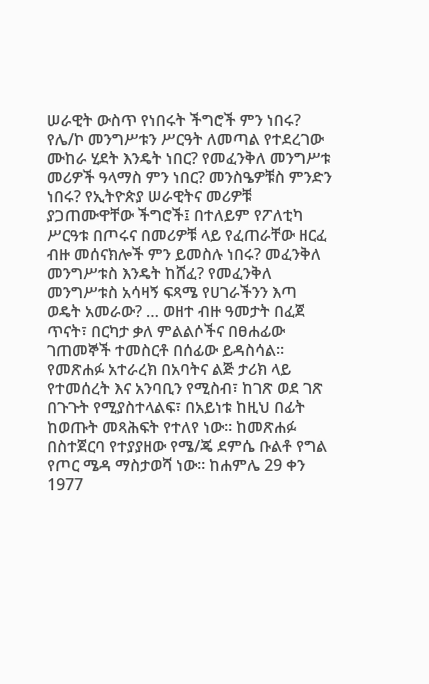ሠራዊት ውስጥ የነበሩት ችግሮች ምን ነበሩ? የሌ/ኮ መንግሥቱን ሥርዓት ለመጣል የተደረገው ሙከራ ሂደት እንዴት ነበር? የመፈንቅለ መንግሥቱ መሪዎች ዓላማስ ምን ነበር? መንስዔዎቹስ ምንድን ነበሩ? የኢትዮጵያ ሠራዊትና መሪዎቹ ያጋጠሙዋቸው ችግሮች፤ በተለይም የፖለቲካ ሥርዓቱ በጦሩና በመሪዎቹ ላይ የፈጠራቸው ዘርፈ ብዙ መሰናክሎች ምን ይመስሉ ነበሩ? መፈንቅለ መንግሥቱስ እንዴት ከሸፈ? የመፈንቅለ መንግሥቱስ አሳዛኝ ፍጻሜ የሀገራችንን እጣ ወዴት አመራው? … ወዘተ ብዙ ዓመታት በፈጀ ጥናት፣ በርካታ ቃለ ምልልሶችና በፀሐፊው ገጠመኞች ተመስርቶ በሰፊው ይዳስሳል።
የመጽሐፉ አተራረክ በአባትና ልጅ ታሪክ ላይ የተመሰረት እና አንባቢን የሚስብ፣ ከገጽ ወደ ገጽ በጉጉት የሚያስተላልፍ፣ በአይነቱ ከዚህ በፊት ከወጡት መጻሕፍት የተለየ ነው። ከመጽሐፉ በስተጀርባ የተያያዘው የሜ/ጄ ደምሴ ቡልቶ የግል የጦር ሜዳ ማስታወሻ ነው። ከሐምሌ 29 ቀን 1977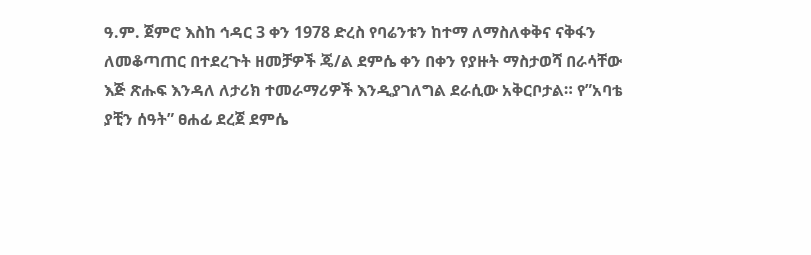ዓ.ም. ጀምሮ እስከ ኅዳር 3 ቀን 1978 ድረስ የባሬንቱን ከተማ ለማስለቀቅና ናቅፋን ለመቆጣጠር በተደረጉት ዘመቻዎች ጄ/ል ደምሴ ቀን በቀን የያዙት ማስታወሻ በራሳቸው እጅ ጽሑፍ እንዳለ ለታሪክ ተመራማሪዎች እንዲያገለግል ደራሲው አቅርቦታል። የ”አባቴ ያቺን ሰዓት” ፀሐፊ ደረጀ ደምሴ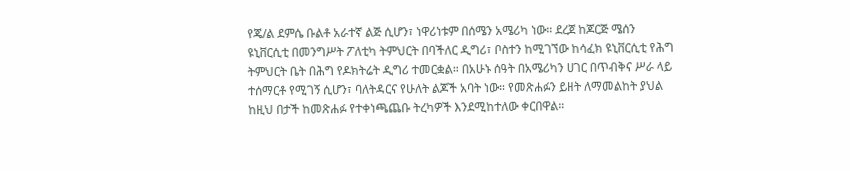የጄ/ል ደምሴ ቡልቶ አራተኛ ልጅ ሲሆን፣ ነዋሪነቱም በሰሜን አሜሪካ ነው። ደረጀ ከጆርጅ ሜሰን ዩኒቨርሲቲ በመንግሥት ፖለቲካ ትምህርት በባችለር ዲግሪ፣ ቦስተን ከሚገኘው ከሳፈክ ዩኒቨርሲቲ የሕግ ትምህርት ቤት በሕግ የዶክትሬት ዲግሪ ተመርቋል። በአሁኑ ሰዓት በአሜሪካን ሀገር በጥብቅና ሥራ ላይ ተሰማርቶ የሚገኝ ሲሆን፣ ባለትዳርና የሁለት ልጆች አባት ነው። የመጽሐፉን ይዘት ለማመልከት ያህል ከዚህ በታች ከመጽሐፉ የተቀነጫጨቡ ትረካዎች እንደሚከተለው ቀርበዋል።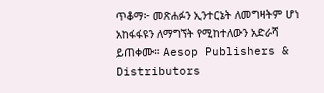ጥቆማ፦ መጽሐፉን ኢንተርኔት ለመግዛትም ሆነ አከፋፋዩን ለማግኘት የሚከተለውን አድራሻ ይጠቀሙ። Aesop Publishers & Distributors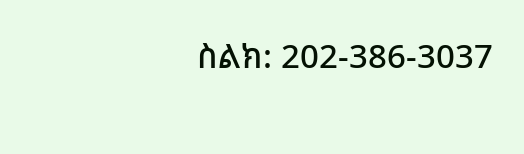ስልክ: 202-386-3037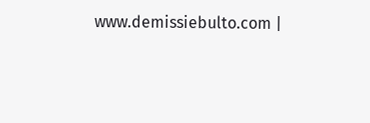www.demissiebulto.com |